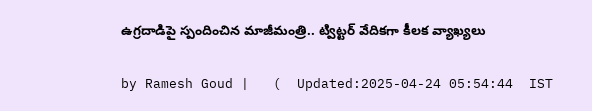ఉగ్రదాడిపై స్పందించిన మాజీమంత్రి.. ట్విట్టర్ వేదికగా కీలక వ్యాఖ్యలు

by Ramesh Goud |   (  Updated:2025-04-24 05:54:44  IST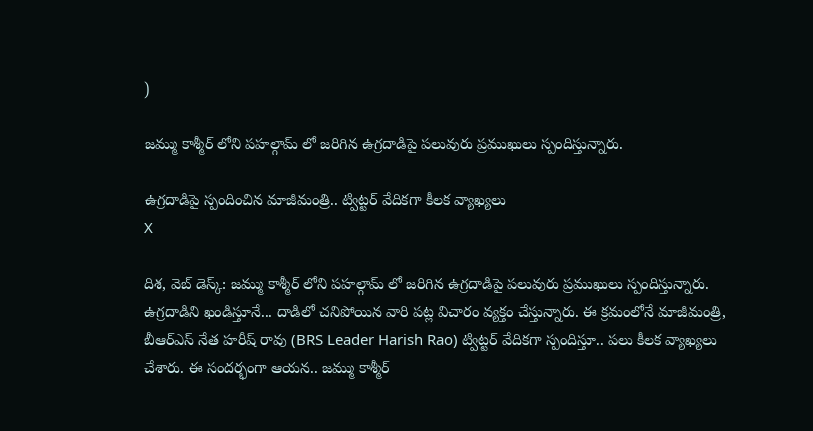)

జమ్ము కాశ్మీర్ లోని పహల్గామ్ లో జరిగిన ఉగ్రదాడిపై పలువురు ప్రముఖులు స్పందిస్తున్నారు.

ఉగ్రదాడిపై స్పందించిన మాజీమంత్రి.. ట్విట్టర్ వేదికగా కీలక వ్యాఖ్యలు
X

దిశ, వెబ్ డెస్క్: జమ్ము కాశ్మీర్ లోని పహల్గామ్ లో జరిగిన ఉగ్రదాడిపై పలువురు ప్రముఖులు స్పందిస్తున్నారు. ఉగ్రదాడిని ఖండిస్తూనే... దాడిలో చనిపోయిన వారి పట్ల విచారం వ్యక్తం చేస్తున్నారు. ఈ క్రమంలోనే మాజీమంత్రి, బీఆర్ఎస్ నేత హరీష్ రావు (BRS Leader Harish Rao) ట్విట్టర్ వేదికగా స్పందిస్తూ.. పలు కీలక వ్యాఖ్యలు చేశారు. ఈ సందర్భంగా ఆయన.. జమ్ము కాశ్మీర్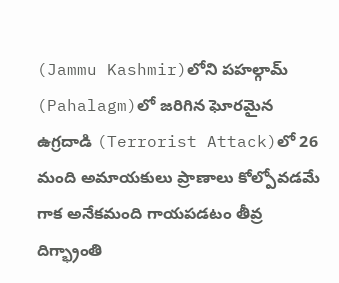(Jammu Kashmir)లోని పహల్గామ్‌ (Pahalagm)లో జరిగిన ఘోరమైన ఉగ్రదాడి (Terrorist Attack)లో 26 మంది అమాయకులు ప్రాణాలు కోల్పోవడమే గాక అనేకమంది గాయపడటం తీవ్ర దిగ్భ్రాంతి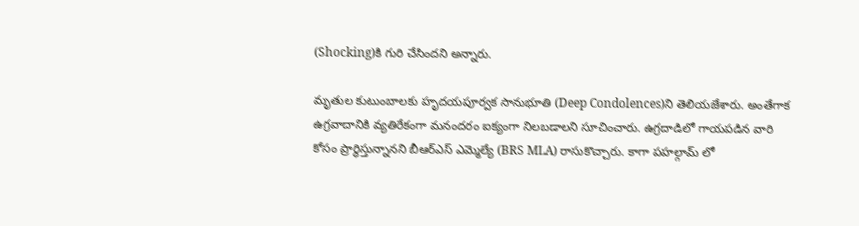(Shocking)కి గురి చేసిందని అన్నారు.

మృతుల కుటుంబాలకు హృదయపూర్వక సానుభూతి (Deep Condolences)ని తెలియజేశారు. అంతేగాక ఉగ్రవాదానికి వ్యతిరేకంగా మనందరం ఐక్యంగా నిలబడాలని సూచించారు. ఉగ్రదాడిలో గాయపడిన వారి కోసం ప్రార్థిస్తున్నానని బీఆర్ఎస్ ఎమ్మెల్యే (BRS MLA) రాసుకొచ్చారు. కాగా పహల్గామ్ లో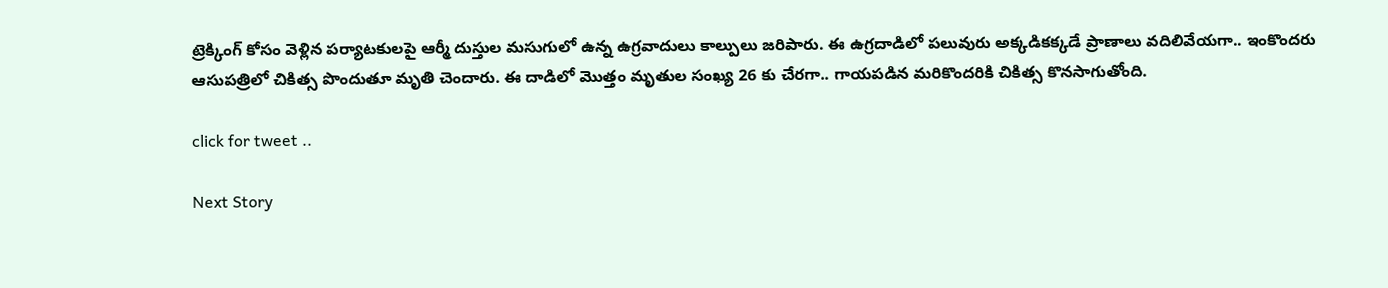ట్రెక్కింగ్ కోసం వెళ్లిన పర్యాటకులపై ఆర్మీ దుస్తుల మసుగులో ఉన్న ఉగ్రవాదులు కాల్పులు జరిపారు. ఈ ఉగ్రదాడిలో పలువురు అక్కడికక్కడే ప్రాణాలు వదిలివేయగా.. ఇంకొందరు ఆసుపత్రిలో చికిత్స పొందుతూ మృతి చెందారు. ఈ దాడిలో మొత్తం మృతుల సంఖ్య 26 కు చేరగా.. గాయపడిన మరికొందరికి చికిత్స కొనసాగుతోంది.

click for tweet ..

Next Story